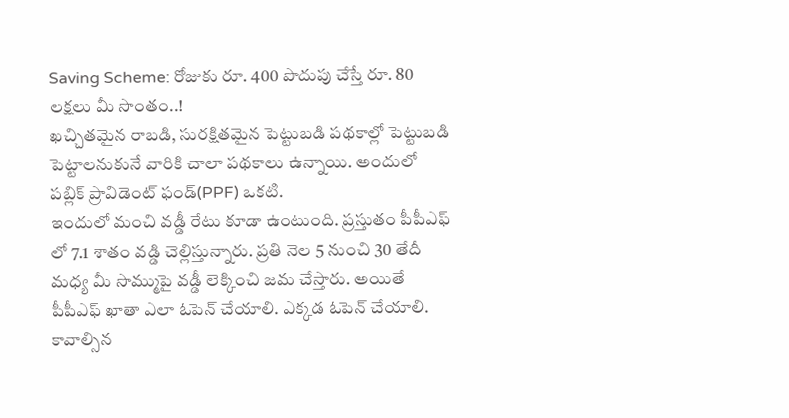Saving Scheme: రోజుకు రూ. 400 పొదుపు చేస్తే రూ. 80 లక్షలు మీ సొంతం..!
ఖచ్చితమైన రాబడి, సురక్షితమైన పెట్టుబడి పథకాల్లో పెట్టుబడి పెట్టాలనుకునే వారికి చాలా పథకాలు ఉన్నాయి. అందులో పబ్లిక్ ప్రావిడెంట్ ఫండ్(PPF) ఒకటి.
ఇందులో మంచి వడ్డీ రేటు కూడా ఉంటుంది. ప్రస్తుతం పీపీఎఫ్ లో 7.1 శాతం వడ్డి చెల్లిస్తున్నారు. ప్రతి నెల 5 నుంచి 30 తేదీ మధ్య మీ సొమ్ముపై వడ్డీ లెక్కించి జమ చేస్తారు. అయితే పీపీఎఫ్ ఖాతా ఎలా ఓపెన్ చేయాలి. ఎక్కడ ఓపెన్ చేయాలి. కావాల్సిన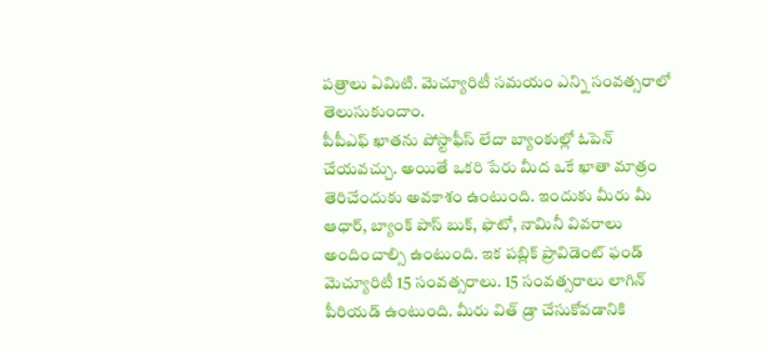పత్రాలు ఏమిటి. మెచ్యూరిటీ సమయం ఎన్ని సంవత్సరాలో తెలుసుకుందాం.
పీపీఎఫ్ ఖాతను పోస్టాఫీస్ లేదా బ్యాంకుల్లో ఓపెన్ చేయవచ్చు. అయితే ఒకరి పేరు మీద ఒకే ఖాతా మాత్రం తెరిచేందుకు అవకాశం ఉంటుంది. ఇందుకు మీరు మీ ఆధార్, బ్యాంక్ పాస్ బుక్, ఫొటో, నామినీ వివరాలు అందించాల్సి ఉంటుంది. ఇక పబ్లిక్ ప్రావిడెంట్ ఫండ్ మెచ్యూరిటీ 15 సంవత్సరాలు. 15 సంవత్సరాలు లాగిన్ పీరియడ్ ఉంటుంది. మీరు విత్ డ్రా చేసుకోవడానికి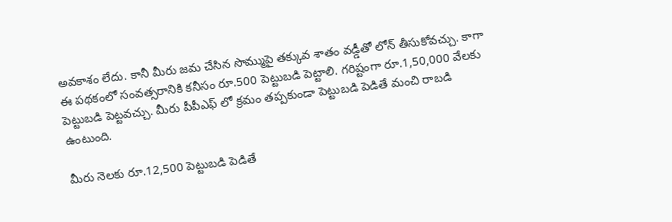అవకాశం లేదు. కానీ మీరు జమ చేసిన సొమ్ముపై తక్కువ శాతం వడ్డీతో లోన్ తీసుకోవచ్చు. కాగా ఈ పథకంలో సంవత్సరానికి కనీసం రూ.500 పెట్టుబడి పెట్టాలి. గరిష్టంగా రూ.1,50,000 వేలకు పెట్టుబడి పెట్టవచ్చు. మీరు పీపీఎఫ్ లో క్రమం తప్పకుండా పెట్టుబడి పెడితే మంచి రాబడి ఉంటుంది.

మీరు నెలకు రూ.12,500 పెట్టుబడి పెడితే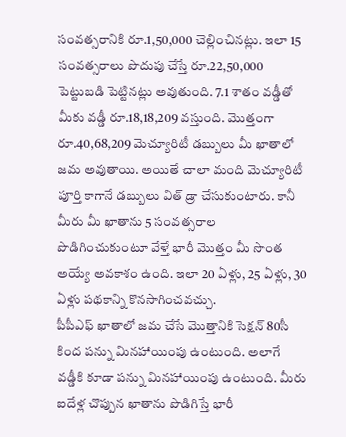సంవత్సరానికి రూ.1,50,000 చెల్లించినట్లు. ఇలా 15 సంవత్సరాలు పొదుపు చేస్తే రూ.22,50,000 పెట్టుబడి పెట్టినట్లు అవుతుంది. 7.1 శాతం వడ్డీతో మీకు వడ్డీ రూ.18,18,209 వస్తుంది. మొత్తంగా రూ.40,68,209 మెచ్యూరిటీ డబ్బులు మీ ఖాతాలో జమ అవుతాయి. అయితే చాలా మంది మెచ్యూరిటీ పూర్తి కాగానే డబ్బులు విత్ డ్రా చేసుకుంటారు. కానీ మీరు మీ ఖాతాను 5 సంవత్సరాల పొడిగించుకుంటూ వేళ్తే భారీ మొత్తం మీ సొంత అయ్యే అవకాశం ఉంది. ఇలా 20 ఏళ్లు, 25 ఏళ్లు, 30 ఏళ్లు పథకాన్ని కొనసాగించవచ్చు.
పీపీఎఫ్ ఖాతాలో జమ చేసే మొత్తానికి సెక్షన్ 80సీ కింద పన్ను మినహాయింపు ఉంటుంది. అలాగే వడ్డీకి కూడా పన్ను మినహాయింపు ఉంటుంది. మీరు ఐదేళ్ల చొప్పున ఖాతాను పొడిగిస్తే భారీ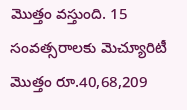మొత్తం వస్తుంది. 15 సంవత్సరాలకు మెచ్యూరిటీ మొత్తం రూ.40,68,209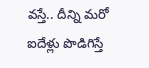వస్తే.. దీన్ని మరో ఐదేళ్లు పొడిగిస్తే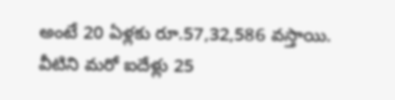అంటే 20 ఏళ్లకు రూ.57,32,586 వస్తాయి. వీటిని మరో ఐదేళ్లు 25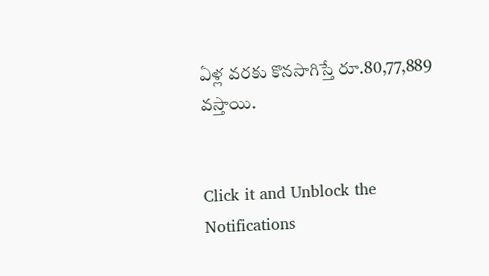ఏళ్ల వరకు కొనసాగిస్తే రూ.80,77,889 వస్తాయి.


Click it and Unblock the Notifications